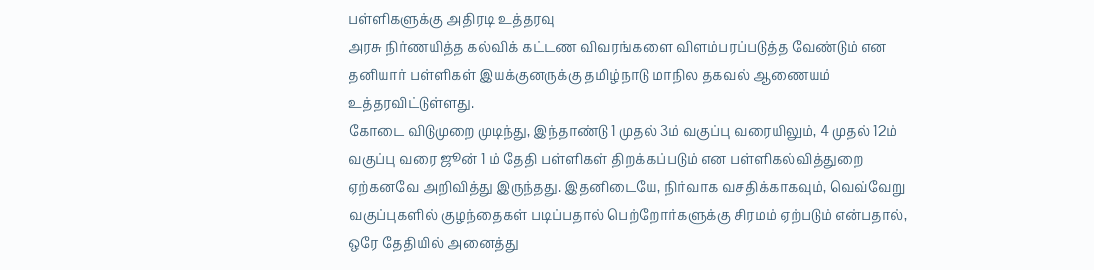பள்ளிகளுக்கு அதிரடி உத்தரவு
அரசு நிர்ணயித்த கல்விக் கட்டண விவரங்களை விளம்பரப்படுத்த வேண்டும் என தனியார் பள்ளிகள் இயக்குனருக்கு தமிழ்நாடு மாநில தகவல் ஆணையம் உத்தரவிட்டுள்ளது.
கோடை விடுமுறை முடிந்து, இந்தாண்டு 1 முதல் 3ம் வகுப்பு வரையிலும், 4 முதல் 12ம் வகுப்பு வரை ஜூன் 1 ம் தேதி பள்ளிகள் திறக்கப்படும் என பள்ளிகல்வித்துறை ஏற்கனவே அறிவித்து இருந்தது. இதனிடையே, நிர்வாக வசதிக்காகவும், வெவ்வேறு வகுப்புகளில் குழந்தைகள் படிப்பதால் பெற்றோர்களுக்கு சிரமம் ஏற்படும் என்பதால், ஒரே தேதியில் அனைத்து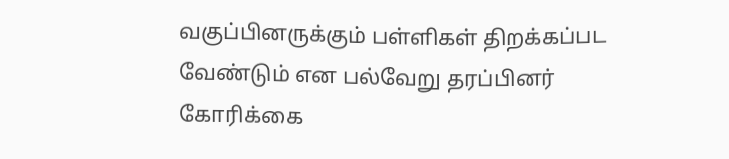வகுப்பினருக்கும் பள்ளிகள் திறக்கப்பட வேண்டும் என பல்வேறு தரப்பினர் கோரிக்கை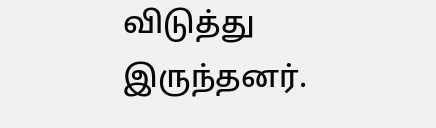விடுத்து இருந்தனர்.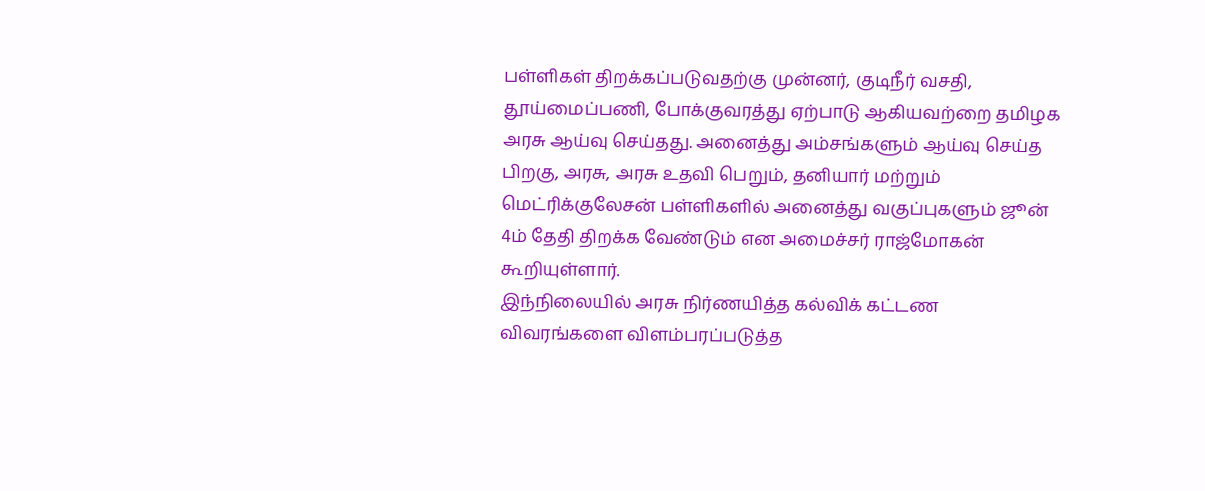பள்ளிகள் திறக்கப்படுவதற்கு முன்னர், குடிநீர் வசதி, தூய்மைப்பணி, போக்குவரத்து ஏற்பாடு ஆகியவற்றை தமிழக அரசு ஆய்வு செய்தது. அனைத்து அம்சங்களும் ஆய்வு செய்த பிறகு, அரசு, அரசு உதவி பெறும், தனியார் மற்றும் மெட்ரிக்குலேசன் பள்ளிகளில் அனைத்து வகுப்புகளும் ஜூன் 4ம் தேதி திறக்க வேண்டும் என அமைச்சர் ராஜ்மோகன் கூறியுள்ளார்.
இந்நிலையில் அரசு நிர்ணயித்த கல்விக் கட்டண விவரங்களை விளம்பரப்படுத்த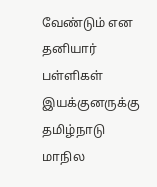வேண்டும் என தனியார் பள்ளிகள் இயக்குனருக்கு தமிழ்நாடு மாநில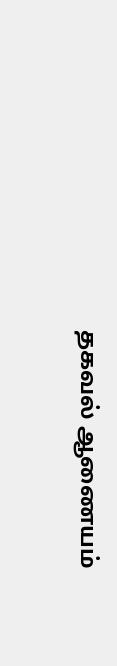தகவல் ஆணையம்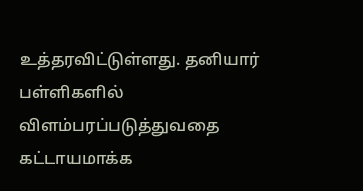உத்தரவிட்டுள்ளது. தனியார் பள்ளிகளில் விளம்பரப்படுத்துவதை கட்டாயமாக்க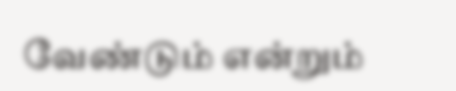வேண்டும் என்றும்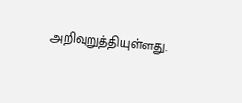அறிவுறுத்தியுள்ளது.